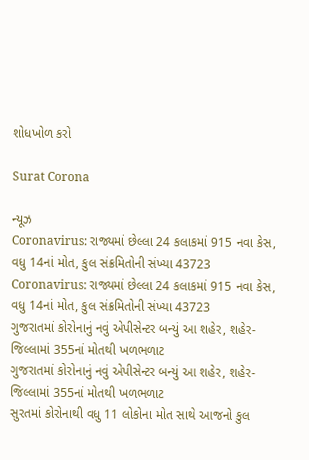શોધખોળ કરો

Surat Corona

ન્યૂઝ
Coronavirus: રાજ્યમાં છેલ્લા 24 કલાકમાં 915 નવા કેસ, વધુ 14નાં મોત, કુલ સંક્રમિતોની સંખ્યા 43723
Coronavirus: રાજ્યમાં છેલ્લા 24 કલાકમાં 915 નવા કેસ, વધુ 14નાં મોત, કુલ સંક્રમિતોની સંખ્યા 43723
ગુજરાતમાં કોરોનાનું નવું એપીસેન્ટર બન્યું આ શહેર, શહેર-જિલ્લામાં 355નાં મોતથી ખળભળાટ
ગુજરાતમાં કોરોનાનું નવું એપીસેન્ટર બન્યું આ શહેર, શહેર-જિલ્લામાં 355નાં મોતથી ખળભળાટ
સુરતમાં કોરોનાથી વધુ 11 લોકોના મોત સાથે આજનો કુલ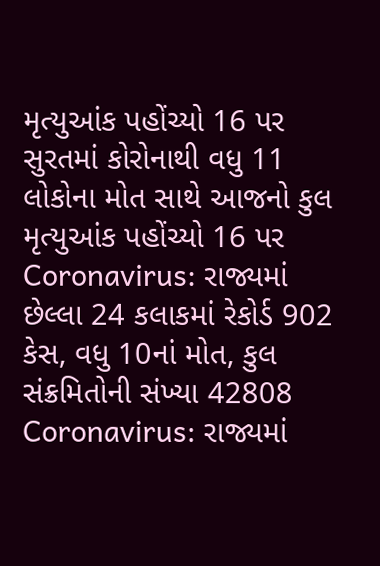મૃત્યુઆંક પહોંચ્યો 16 પર
સુરતમાં કોરોનાથી વધુ 11 લોકોના મોત સાથે આજનો કુલ મૃત્યુઆંક પહોંચ્યો 16 પર
Coronavirus: રાજ્યમાં છેલ્લા 24 કલાકમાં રેકોર્ડ 902 કેસ, વધુ 10નાં મોત, કુલ સંક્રમિતોની સંખ્યા 42808
Coronavirus: રાજ્યમાં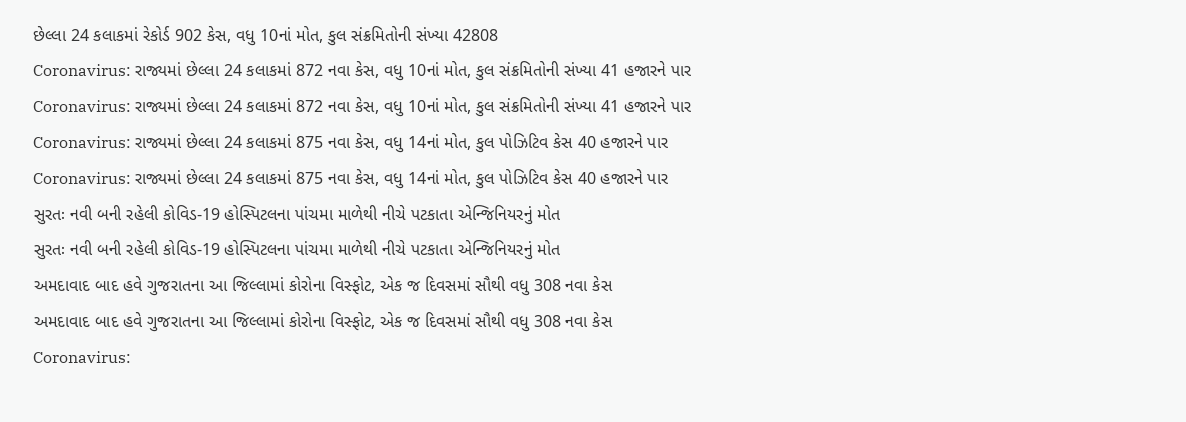છેલ્લા 24 કલાકમાં રેકોર્ડ 902 કેસ, વધુ 10નાં મોત, કુલ સંક્રમિતોની સંખ્યા 42808
Coronavirus: રાજ્યમાં છેલ્લા 24 કલાકમાં 872 નવા કેસ, વધુ 10નાં મોત, કુલ સંક્રમિતોની સંખ્યા 41 હજારને પાર
Coronavirus: રાજ્યમાં છેલ્લા 24 કલાકમાં 872 નવા કેસ, વધુ 10નાં મોત, કુલ સંક્રમિતોની સંખ્યા 41 હજારને પાર
Coronavirus: રાજ્યમાં છેલ્લા 24 કલાકમાં 875 નવા કેસ, વધુ 14નાં મોત, કુલ પોઝિટિવ કેસ 40 હજારને પાર
Coronavirus: રાજ્યમાં છેલ્લા 24 કલાકમાં 875 નવા કેસ, વધુ 14નાં મોત, કુલ પોઝિટિવ કેસ 40 હજારને પાર
સુરતઃ નવી બની રહેલી કોવિડ-19 હોસ્પિટલના પાંચમા માળેથી નીચે પટકાતા એન્જિનિયરનું મોત
સુરતઃ નવી બની રહેલી કોવિડ-19 હોસ્પિટલના પાંચમા માળેથી નીચે પટકાતા એન્જિનિયરનું મોત
અમદાવાદ બાદ હવે ગુજરાતના આ જિલ્લામાં કોરોના વિસ્ફોટ, એક જ દિવસમાં સૌથી વધુ 308 નવા કેસ
અમદાવાદ બાદ હવે ગુજરાતના આ જિલ્લામાં કોરોના વિસ્ફોટ, એક જ દિવસમાં સૌથી વધુ 308 નવા કેસ
Coronavirus: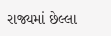રાજ્યમાં છેલ્લા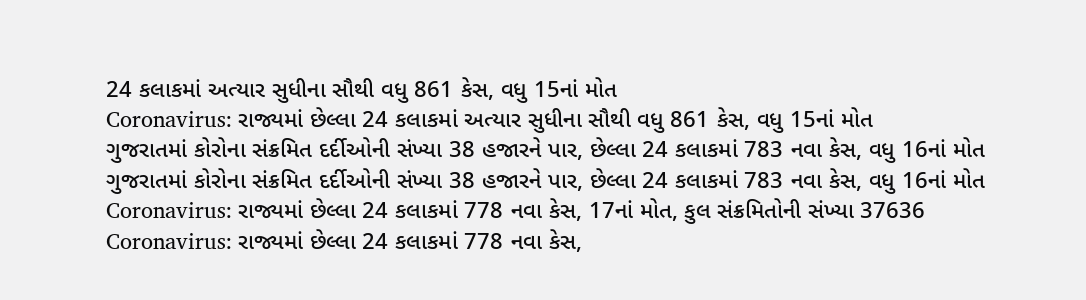24 કલાકમાં અત્યાર સુધીના સૌથી વધુ 861 કેસ, વધુ 15નાં મોત
Coronavirus: રાજ્યમાં છેલ્લા 24 કલાકમાં અત્યાર સુધીના સૌથી વધુ 861 કેસ, વધુ 15નાં મોત
ગુજરાતમાં કોરોના સંક્રમિત દર્દીઓની સંખ્યા 38 હજારને પાર, છેલ્લા 24 કલાકમાં 783 નવા કેસ, વધુ 16નાં મોત
ગુજરાતમાં કોરોના સંક્રમિત દર્દીઓની સંખ્યા 38 હજારને પાર, છેલ્લા 24 કલાકમાં 783 નવા કેસ, વધુ 16નાં મોત
Coronavirus: રાજ્યમાં છેલ્લા 24 કલાકમાં 778 નવા કેસ, 17નાં મોત, કુલ સંક્રમિતોની સંખ્યા 37636
Coronavirus: રાજ્યમાં છેલ્લા 24 કલાકમાં 778 નવા કેસ,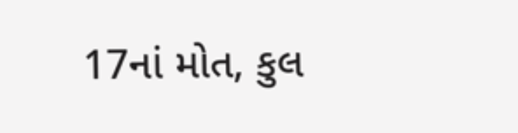17નાં મોત, કુલ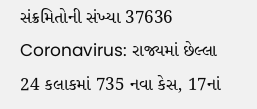સંક્રમિતોની સંખ્યા 37636
Coronavirus: રાજ્યમાં છેલ્લા 24 કલાકમાં 735 નવા કેસ, 17નાં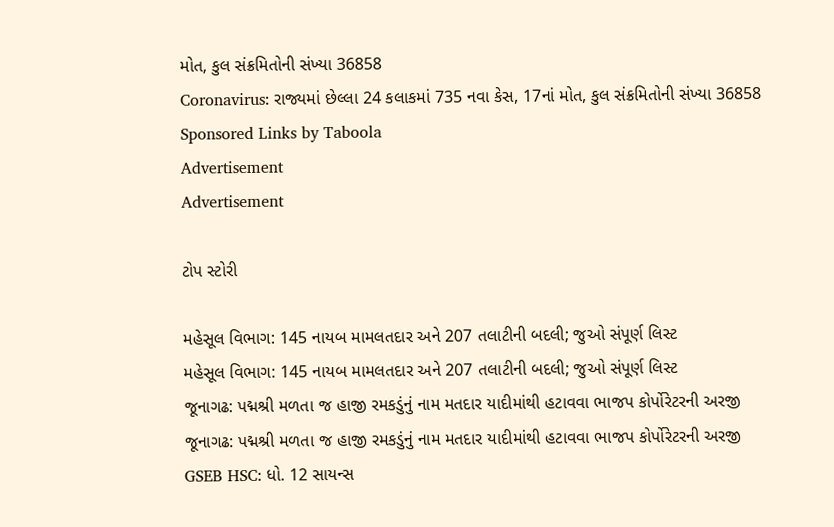મોત, કુલ સંક્રમિતોની સંખ્યા 36858
Coronavirus: રાજ્યમાં છેલ્લા 24 કલાકમાં 735 નવા કેસ, 17નાં મોત, કુલ સંક્રમિતોની સંખ્યા 36858
Sponsored Links by Taboola
Advertisement
Advertisement

ટોપ સ્ટોરી

મહેસૂલ વિભાગ: 145 નાયબ મામલતદાર અને 207 તલાટીની બદલી; જુઓ સંપૂર્ણ લિસ્ટ
મહેસૂલ વિભાગ: 145 નાયબ મામલતદાર અને 207 તલાટીની બદલી; જુઓ સંપૂર્ણ લિસ્ટ
જૂનાગઢ: પદ્મશ્રી મળતા જ હાજી રમકડુંનું નામ મતદાર યાદીમાંથી હટાવવા ભાજપ કોર્પોરેટરની અરજી
જૂનાગઢ: પદ્મશ્રી મળતા જ હાજી રમકડુંનું નામ મતદાર યાદીમાંથી હટાવવા ભાજપ કોર્પોરેટરની અરજી
GSEB HSC: ધો. 12 સાયન્સ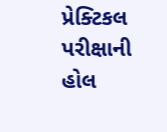પ્રેક્ટિકલ પરીક્ષાની હોલ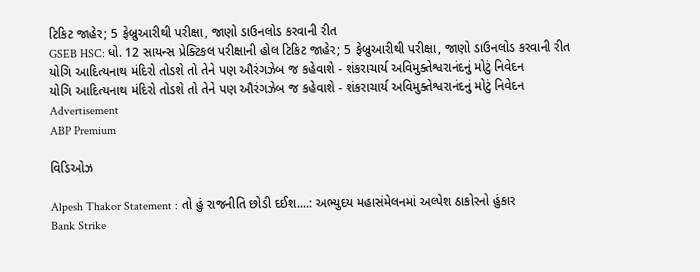ટિકિટ જાહેર; 5 ફેબ્રુઆરીથી પરીક્ષા, જાણો ડાઉનલોડ કરવાની રીત
GSEB HSC: ધો. 12 સાયન્સ પ્રેક્ટિકલ પરીક્ષાની હોલ ટિકિટ જાહેર; 5 ફેબ્રુઆરીથી પરીક્ષા, જાણો ડાઉનલોડ કરવાની રીત
યોગિ આદિત્યનાથ મંદિરો તોડશે તો તેને પણ ઔરંગઝેબ જ કહેવાશે - શંકરાચાર્ય અવિમુક્તેશ્વરાનંદનું મોટું નિવેદન
યોગિ આદિત્યનાથ મંદિરો તોડશે તો તેને પણ ઔરંગઝેબ જ કહેવાશે - શંકરાચાર્ય અવિમુક્તેશ્વરાનંદનું મોટું નિવેદન
Advertisement
ABP Premium

વિડિઓઝ

Alpesh Thakor Statement : તો હું રાજનીતિ છોડી દઈશ....: અભ્યુદય મહાસંમેલનમાં અલ્પેશ ઠાકોરનો હુંકાર
Bank Strike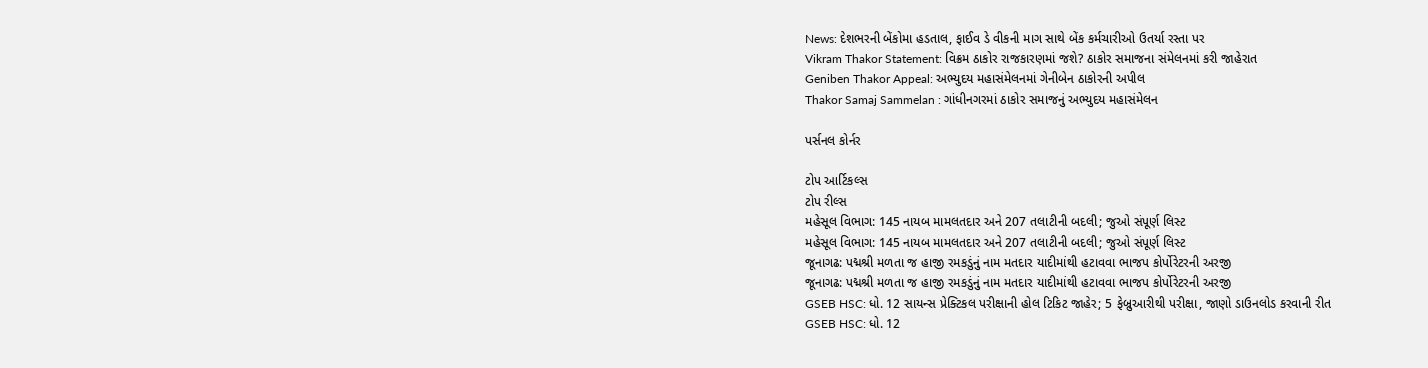News: દેશભરની બેંકોમા હડતાલ, ફાઈવ ડે વીકની માગ સાથે બેંક કર્મચારીઓ ઉતર્યા રસ્તા પર
Vikram Thakor Statement: વિક્રમ ઠાકોર રાજકારણમાં જશે? ઠાકોર સમાજના સંમેલનમાં કરી જાહેરાત
Geniben Thakor Appeal: અભ્યુદય મહાસંમેલનમાં ગેનીબેન ઠાકોરની અપીલ
Thakor Samaj Sammelan : ગાંધીનગરમાં ઠાકોર સમાજનું અભ્યુદય મહાસંમેલન

પર્સનલ કોર્નર

ટોપ આર્ટિકલ્સ
ટોપ રીલ્સ
મહેસૂલ વિભાગ: 145 નાયબ મામલતદાર અને 207 તલાટીની બદલી; જુઓ સંપૂર્ણ લિસ્ટ
મહેસૂલ વિભાગ: 145 નાયબ મામલતદાર અને 207 તલાટીની બદલી; જુઓ સંપૂર્ણ લિસ્ટ
જૂનાગઢ: પદ્મશ્રી મળતા જ હાજી રમકડુંનું નામ મતદાર યાદીમાંથી હટાવવા ભાજપ કોર્પોરેટરની અરજી
જૂનાગઢ: પદ્મશ્રી મળતા જ હાજી રમકડુંનું નામ મતદાર યાદીમાંથી હટાવવા ભાજપ કોર્પોરેટરની અરજી
GSEB HSC: ધો. 12 સાયન્સ પ્રેક્ટિકલ પરીક્ષાની હોલ ટિકિટ જાહેર; 5 ફેબ્રુઆરીથી પરીક્ષા, જાણો ડાઉનલોડ કરવાની રીત
GSEB HSC: ધો. 12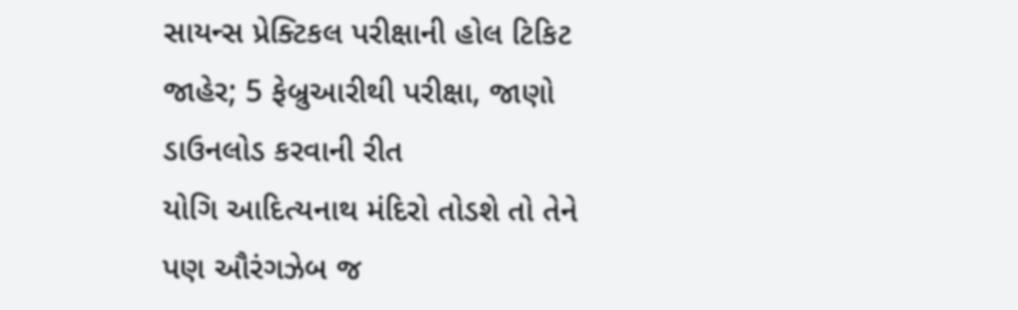સાયન્સ પ્રેક્ટિકલ પરીક્ષાની હોલ ટિકિટ જાહેર; 5 ફેબ્રુઆરીથી પરીક્ષા, જાણો ડાઉનલોડ કરવાની રીત
યોગિ આદિત્યનાથ મંદિરો તોડશે તો તેને પણ ઔરંગઝેબ જ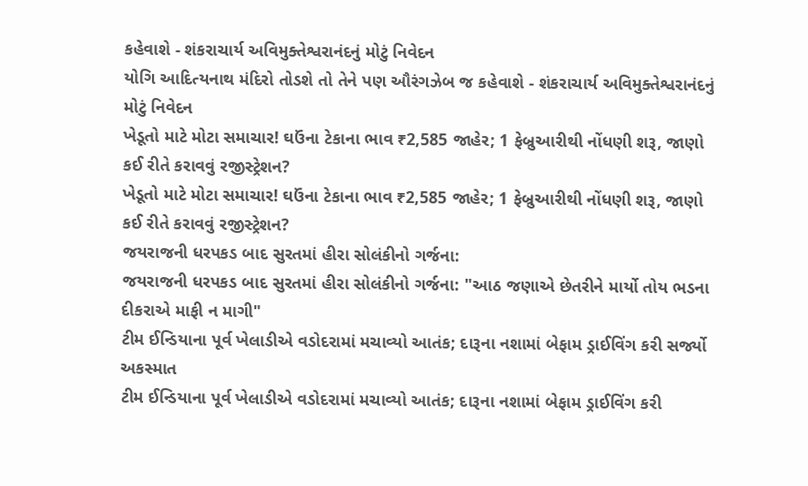કહેવાશે - શંકરાચાર્ય અવિમુક્તેશ્વરાનંદનું મોટું નિવેદન
યોગિ આદિત્યનાથ મંદિરો તોડશે તો તેને પણ ઔરંગઝેબ જ કહેવાશે - શંકરાચાર્ય અવિમુક્તેશ્વરાનંદનું મોટું નિવેદન
ખેડૂતો માટે મોટા સમાચાર! ઘઉંના ટેકાના ભાવ ₹2,585 જાહેર; 1 ફેબ્રુઆરીથી નોંધણી શરૂ, જાણો કઈ રીતે કરાવવું રજીસ્ટ્રેશન?
ખેડૂતો માટે મોટા સમાચાર! ઘઉંના ટેકાના ભાવ ₹2,585 જાહેર; 1 ફેબ્રુઆરીથી નોંધણી શરૂ, જાણો કઈ રીતે કરાવવું રજીસ્ટ્રેશન?
જયરાજની ધરપકડ બાદ સુરતમાં હીરા સોલંકીનો ગર્જના:
જયરાજની ધરપકડ બાદ સુરતમાં હીરા સોલંકીનો ગર્જના: "આઠ જણાએ છેતરીને માર્યો તોય ભડના દીકરાએ માફી ન માગી"
ટીમ ઈન્ડિયાના પૂર્વ ખેલાડીએ વડોદરામાં મચાવ્યો આતંક; દારૂના નશામાં બેફામ ડ્રાઈવિંગ કરી સર્જ્યો અકસ્માત
ટીમ ઈન્ડિયાના પૂર્વ ખેલાડીએ વડોદરામાં મચાવ્યો આતંક; દારૂના નશામાં બેફામ ડ્રાઈવિંગ કરી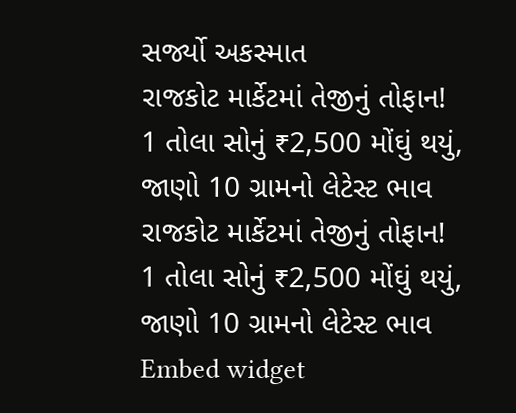સર્જ્યો અકસ્માત
રાજકોટ માર્કેટમાં તેજીનું તોફાન! 1 તોલા સોનું ₹2,500 મોંઘું થયું, જાણો 10 ગ્રામનો લેટેસ્ટ ભાવ
રાજકોટ માર્કેટમાં તેજીનું તોફાન! 1 તોલા સોનું ₹2,500 મોંઘું થયું, જાણો 10 ગ્રામનો લેટેસ્ટ ભાવ
Embed widget